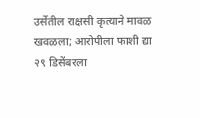उर्सेतील राक्षसी कृत्याने मावळ खवळला; आरोपीला फाशी द्या २९ डिसेंबरला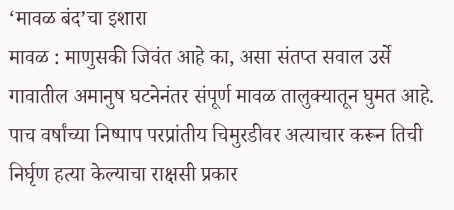‘मावळ बंद’चा इशारा
मावळ : माणुसकी जिवंत आहे का, असा संतप्त सवाल उर्से गावातील अमानुष घटनेनंतर संपूर्ण मावळ तालुक्यातून घुमत आहे. पाच वर्षांच्या निष्पाप परप्रांतीय चिमुरडीवर अत्याचार करून तिची निर्घृण हत्या केल्याचा राक्षसी प्रकार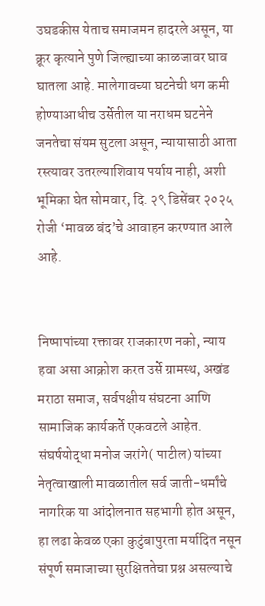उघडकीस येताच समाजमन हादरले असून, या क्रूर कृत्याने पुणे जिल्ह्याच्या काळजावर घाव घातला आहे. मालेगावच्या घटनेची धग कमी होण्याआधीच उर्सेतील या नराधम घटनेने जनतेचा संयम सुटला असून, न्यायासाठी आता रस्त्यावर उतरल्याशिवाय पर्याय नाही, अशी भूमिका घेत सोमवार, दि. २९ डिसेंबर २०२५ रोजी ‘मावळ बंद’चे आवाहन करण्यात आले आहे.


निष्पापांच्या रक्तावर राजकारण नको, न्याय हवा असा आक्रोश करत उर्से ग्रामस्थ, अखंड मराठा समाज, सर्वपक्षीय संघटना आणि सामाजिक कार्यकर्ते एकवटले आहेत. संघर्षयोद्धा मनोज जरांगे( पाटील) यांच्या नेतृत्वाखाली मावळातील सर्व जाती-धर्मांचे नागरिक या आंदोलनात सहभागी होत असून, हा लढा केवळ एका कुटुंबापुरता मर्यादित नसून संपूर्ण समाजाच्या सुरक्षिततेचा प्रश्न असल्याचे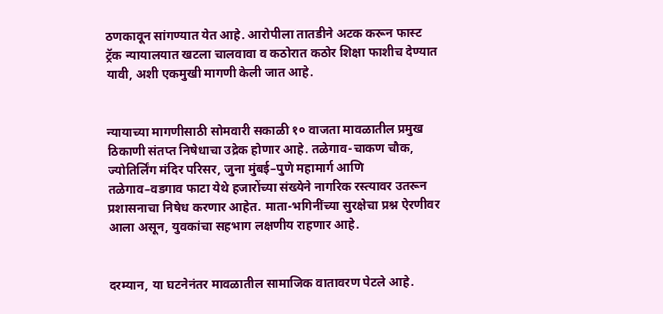ठणकावून सांगण्यात येत आहे. आरोपीला तातडीने अटक करून फास्ट ट्रॅक न्यायालयात खटला चालवावा व कठोरात कठोर शिक्षा फाशीच देण्यात यावी, अशी एकमुखी मागणी केली जात आहे.


न्यायाच्या मागणीसाठी सोमवारी सकाळी १० वाजता मावळातील प्रमुख ठिकाणी संतप्त निषेधाचा उद्रेक होणार आहे. तळेगाव-चाकण चौक, ज्योतिर्लिंग मंदिर परिसर, जुना मुंबई–पुणे महामार्ग आणि तळेगाव–वडगाव फाटा येथे हजारोंच्या संख्येने नागरिक रस्त्यावर उतरून प्रशासनाचा निषेध करणार आहेत. माता-भगिनींच्या सुरक्षेचा प्रश्न ऐरणीवर आला असून, युवकांचा सहभाग लक्षणीय राहणार आहे.


दरम्यान, या घटनेनंतर मावळातील सामाजिक वातावरण पेटले आहे.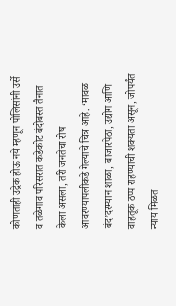कोणताही उद्रेक होऊ नये म्हणून पोलिसांनी उर्से व तळेगाव परिसरात कडेकोट बंदोबस्त तैनात केला असला, तरी जनतेचा रोष आवरण्यापलीकडे गेल्याचे चित्र आहे. ‘मावळ बंद’दरम्यान शाळा, बाजारपेठा, उद्योग आणि वाहतूक ठप्प राहण्याची शक्यता असून, जोपर्यंत न्याय मिळत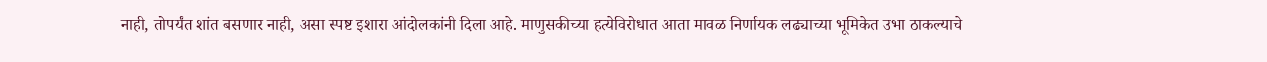नाही, तोपर्यंत शांत बसणार नाही, असा स्पष्ट इशारा आंदोलकांनी दिला आहे. माणुसकीच्या हत्येविरोधात आता मावळ निर्णायक लढ्याच्या भूमिकेत उभा ठाकल्याचे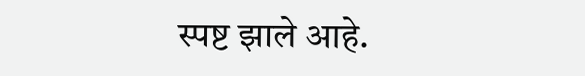स्पष्ट झाले आहे.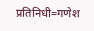प्रतिनिधी=गणेश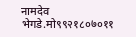नामदेव भेगडे.मो९९२१८०७०११